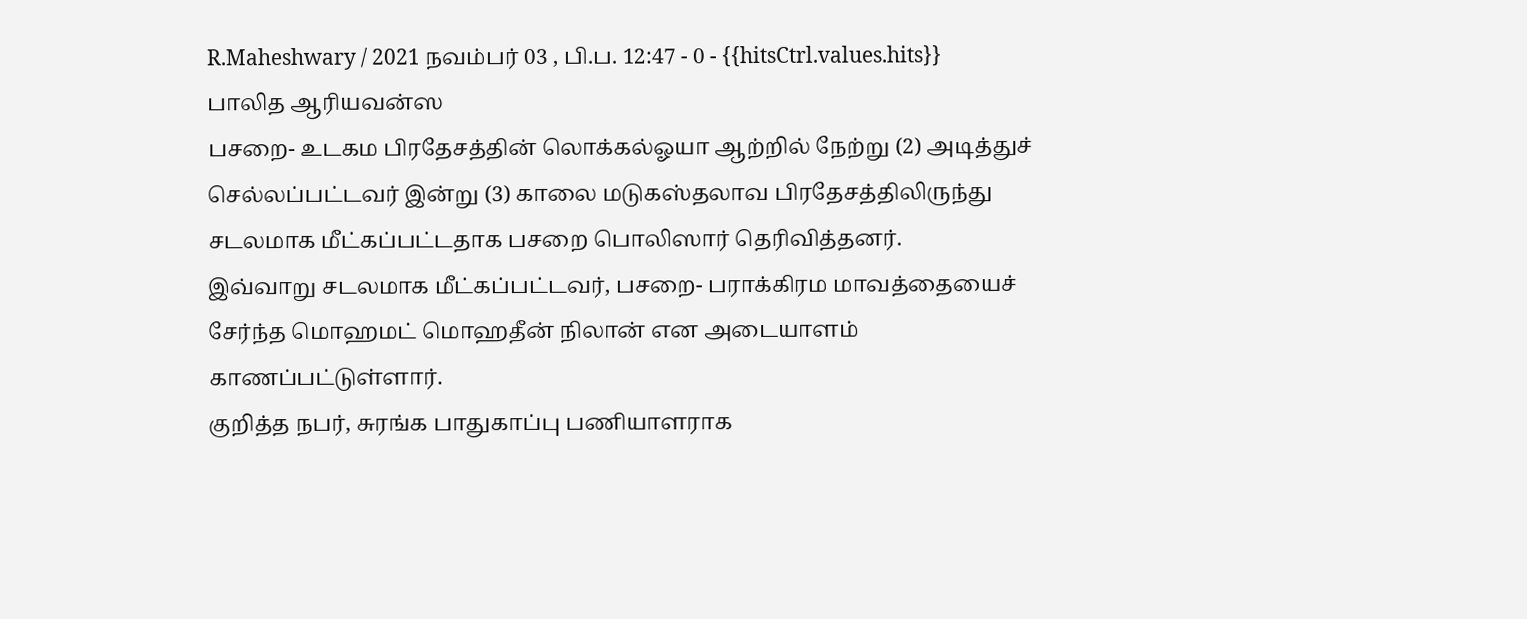R.Maheshwary / 2021 நவம்பர் 03 , பி.ப. 12:47 - 0 - {{hitsCtrl.values.hits}}
பாலித ஆரியவன்ஸ
பசறை- உடகம பிரதேசத்தின் லொக்கல்ஓயா ஆற்றில் நேற்று (2) அடித்துச் செல்லப்பட்டவர் இன்று (3) காலை மடுகஸ்தலாவ பிரதேசத்திலிருந்து சடலமாக மீட்கப்பட்டதாக பசறை பொலிஸார் தெரிவித்தனர்.
இவ்வாறு சடலமாக மீட்கப்பட்டவர், பசறை- பராக்கிரம மாவத்தையைச் சேர்ந்த மொஹமட் மொஹதீன் நிலான் என அடையாளம் காணப்பட்டுள்ளார்.
குறித்த நபர், சுரங்க பாதுகாப்பு பணியாளராக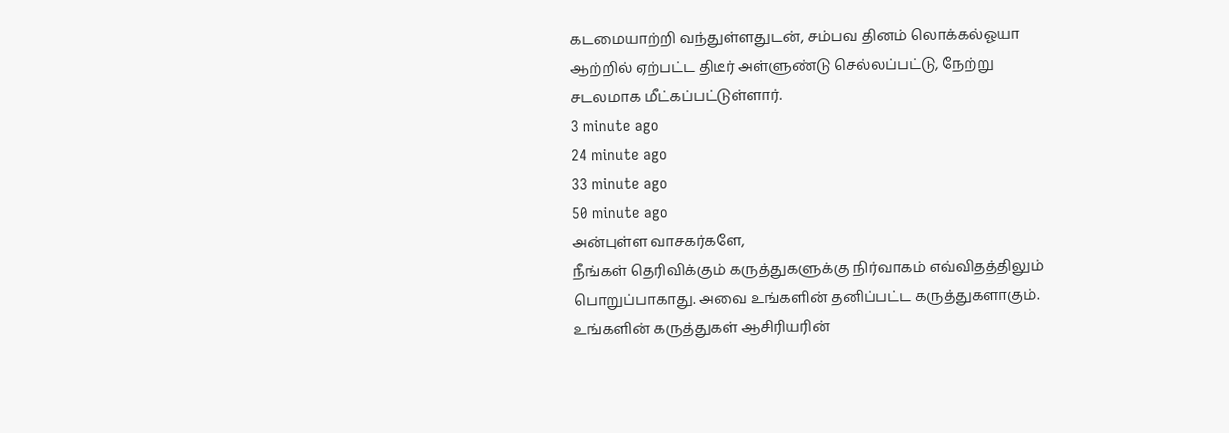கடமையாற்றி வந்துள்ளதுடன், சம்பவ தினம் லொக்கல்ஓயா ஆற்றில் ஏற்பட்ட திடீர் அள்ளுண்டு செல்லப்பட்டு, நேற்று சடலமாக மீட்கப்பட்டுள்ளார்.
3 minute ago
24 minute ago
33 minute ago
50 minute ago
அன்புள்ள வாசகர்களே,
நீங்கள் தெரிவிக்கும் கருத்துகளுக்கு நிர்வாகம் எவ்விதத்திலும் பொறுப்பாகாது. அவை உங்களின் தனிப்பட்ட கருத்துகளாகும். உங்களின் கருத்துகள் ஆசிரியரின்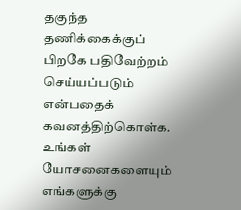தகுந்த தணிக்கைக்குப் பிறகே பதிவேற்றம் செய்யப்படும் என்பதைக் கவனத்திற்கொள்க. உங்கள் யோசனைகளையும் எங்களுக்கு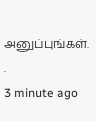அனுப்புங்கள். .
3 minute ago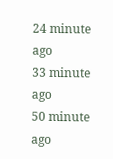24 minute ago
33 minute ago
50 minute ago